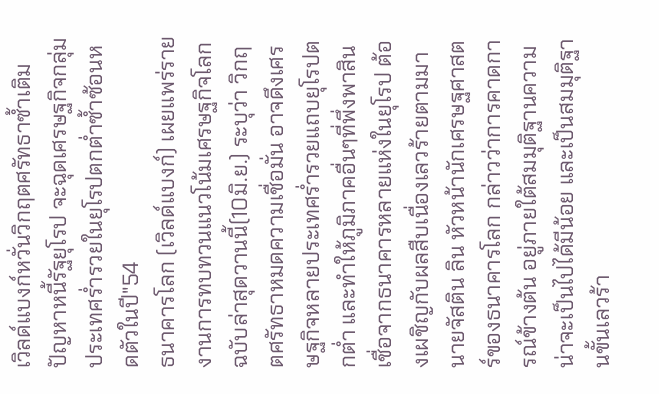เวิลด์แบงก์หวั่นวิกฤตศรัทธาซ้ำเติมปัญหาหนี้รัฐยุโรป จะฉุดเศรษฐกิจกลุ่มประเทศร่ำรวยในยุโรปตกต่ำซ้ำซ้อนหดตัวในปี"54
ธนาคารโลก (เวิลด์แบงก์) เผยแพร่รายงานการทบทวนแนวโน้มเศรษฐกิจโลกฉบับล่าสุดวานนี้(10มิ.ย.) ระบุว่า วิกฤตศรัทธาหมดความเชื่อมั่น อาจดึงเศรษฐกิจหลายประเทศร่ำรวยแถบยุโรปตกต่ำ และทำให้ภูมิภาคอื่นๆที่พึ่งพาสินเชื่อจากธนาคารหลายแห่งในยุโรป ต้องเผชิญกับผลสืบเนื่องเลวร้ายตามมา
นายจัสติน ลิน หัวหน้านักเศรษฐศาสตร์ของธนาคารโลก กล่าวว่าการคาดการณ์ข้างต้น อยู่ภายใต้สมมุติฐานความน่าจะเป็นไปได้มีน้อย และเป็นสมมุติฐานขั้นเลวร้า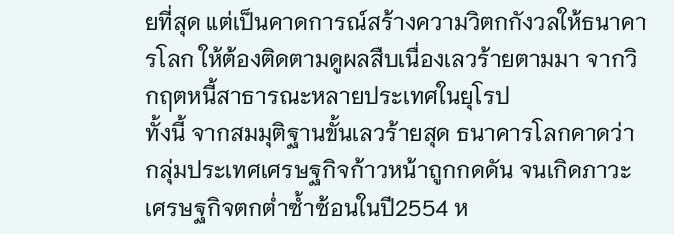ยที่สุด แต่เป็นคาดการณ์สร้างความวิตกกังวลให้ธนาคารโลก ให้ต้องติดตามดูผลสืบเนื่องเลวร้ายตามมา จากวิกฤตหนี้สาธารณะหลายประเทศในยุโรป
ทั้งนี้ จากสมมุติฐานขั้นเลวร้ายสุด ธนาคารโลกคาดว่ากลุ่มประเทศเศรษฐกิจก้าวหน้าถูกกดดัน จนเกิดภาวะเศรษฐกิจตกต่ำซ้ำซ้อนในปี2554 ห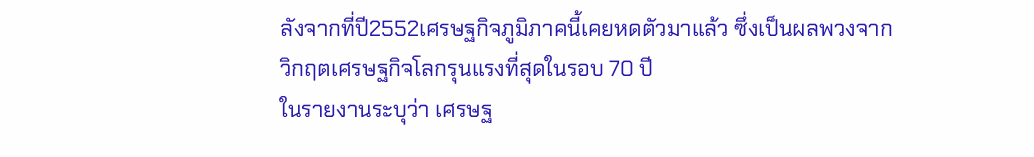ลังจากที่ปี2552เศรษฐกิจภูมิภาคนี้เคยหดตัวมาแล้ว ซึ่งเป็นผลพวงจากวิกฤตเศรษฐกิจโลกรุนแรงที่สุดในรอบ 70 ปี
ในรายงานระบุว่า เศรษฐ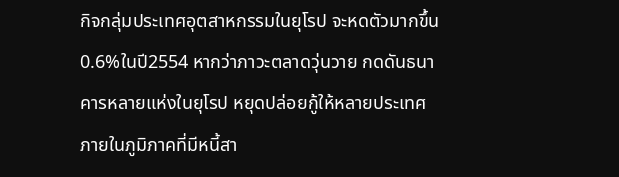กิจกลุ่มประเทศอุตสาหกรรมในยุโรป จะหดตัวมากขึ้น0.6%ในปี2554 หากว่าภาวะตลาดวุ่นวาย กดดันธนาคารหลายแห่งในยุโรป หยุดปล่อยกู้ให้หลายประเทศภายในภูมิภาคที่มีหนี้สา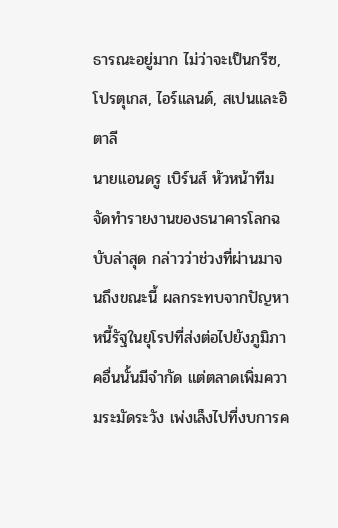ธารณะอยู่มาก ไม่ว่าจะเป็นกรีซ, โปรตุเกส, ไอร์แลนด์, สเปนและอิตาลี
นายแอนดรู เบิร์นส์ หัวหน้าทีมจัดทำรายงานของธนาคารโลกฉบับล่าสุด กล่าวว่าช่วงที่ผ่านมาจนถึงขณะนี้ ผลกระทบจากปัญหาหนี้รัฐในยุโรปที่ส่งต่อไปยังภูมิภาคอื่นนั้นมีจำกัด แต่ตลาดเพิ่มความระมัดระวัง เพ่งเล็งไปที่งบการค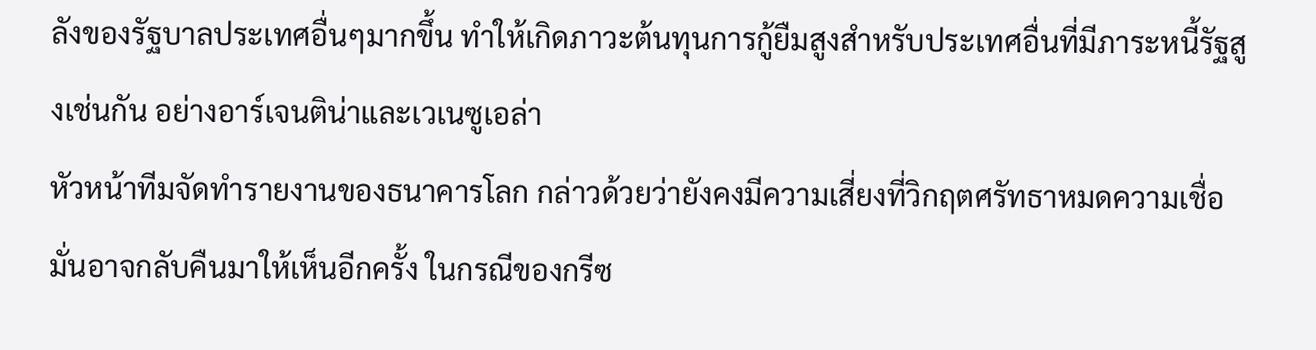ลังของรัฐบาลประเทศอื่นๆมากขึ้น ทำให้เกิดภาวะต้นทุนการกู้ยืมสูงสำหรับประเทศอื่นที่มีภาระหนี้รัฐสูงเช่นกัน อย่างอาร์เจนติน่าและเวเนซูเอล่า
หัวหน้าทีมจัดทำรายงานของธนาคารโลก กล่าวด้วยว่ายังคงมีความเสี่ยงที่วิกฤตศรัทธาหมดความเชื่อมั่นอาจกลับคืนมาให้เห็นอีกครั้ง ในกรณีของกรีซ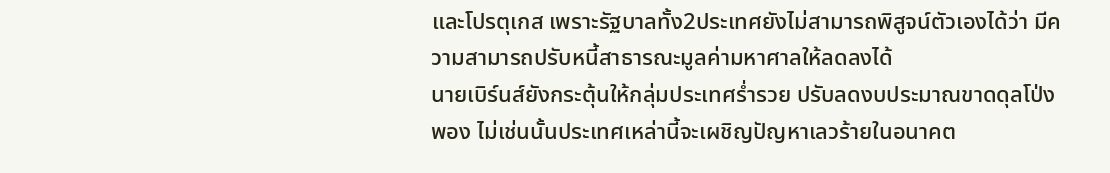และโปรตุเกส เพราะรัฐบาลทั้ง2ประเทศยังไม่สามารถพิสูจน์ตัวเองได้ว่า มีความสามารถปรับหนี้สาธารณะมูลค่ามหาศาลให้ลดลงได้
นายเบิร์นส์ยังกระตุ้นให้กลุ่มประเทศร่ำรวย ปรับลดงบประมาณขาดดุลโป่งพอง ไม่เช่นนั้นประเทศเหล่านี้จะเผชิญปัญหาเลวร้ายในอนาคต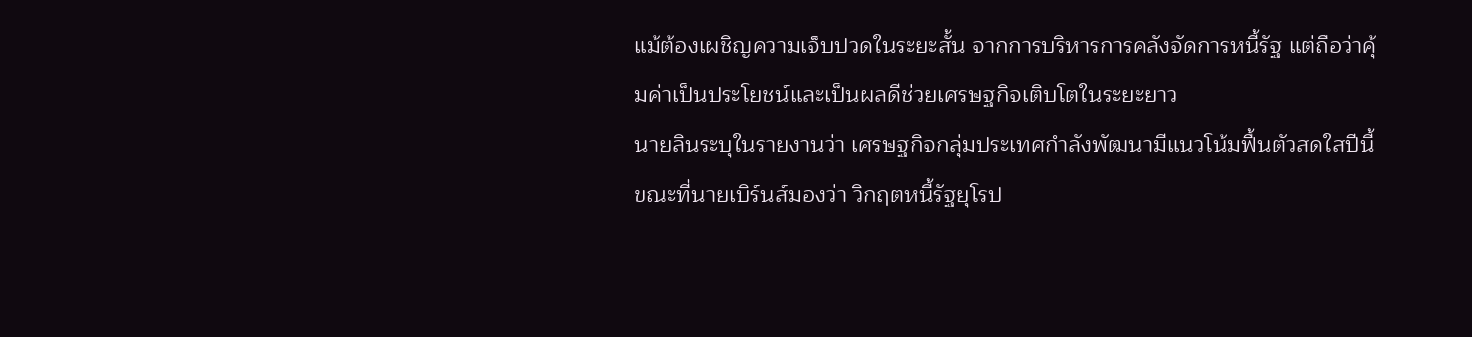แม้ต้องเผชิญความเจ็บปวดในระยะสั้น จากการบริหารการคลังจัดการหนี้รัฐ แต่ถือว่าคุ้มค่าเป็นประโยชน์และเป็นผลดีช่วยเศรษฐกิจเติบโตในระยะยาว
นายลินระบุในรายงานว่า เศรษฐกิจกลุ่มประเทศกำลังพัฒนามีแนวโน้มฟื้นตัวสดใสปีนี้ ขณะที่นายเบิร์นส์มองว่า วิกฤตหนี้รัฐยุโรป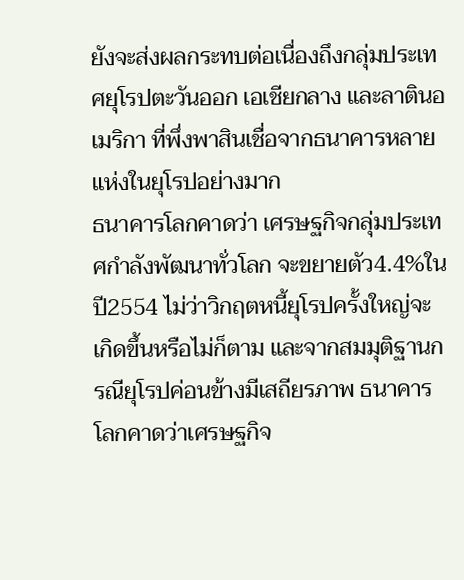ยังจะส่งผลกระทบต่อเนื่องถึงกลุ่มประเทศยุโรปตะวันออก เอเชียกลาง และลาตินอเมริกา ที่พึ่งพาสินเชื่อจากธนาคารหลายแห่งในยุโรปอย่างมาก
ธนาคารโลกคาดว่า เศรษฐกิจกลุ่มประเทศกำลังพัฒนาทั่วโลก จะขยายตัว4.4%ในปี2554 ไม่ว่าวิกฤตหนี้ยุโรปครั้งใหญ่จะเกิดขึ้นหรือไม่ก็ตาม และจากสมมุติฐานกรณียุโรปค่อนข้างมีเสถียรภาพ ธนาคารโลกคาดว่าเศรษฐกิจ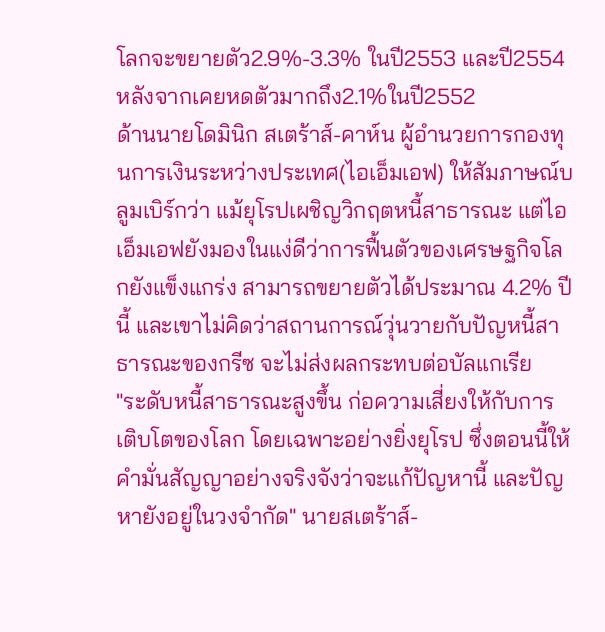โลกจะขยายตัว2.9%-3.3% ในปี2553 และปี2554 หลังจากเคยหดตัวมากถึง2.1%ในปี2552
ด้านนายโดมินิก สเตร้าส์-คาห์น ผู้อำนวยการกองทุนการเงินระหว่างประเทศ(ไอเอ็มเอฟ) ให้สัมภาษณ์บลูมเบิร์กว่า แม้ยุโรปเผชิญวิกฤตหนี้สาธารณะ แต่ไอเอ็มเอฟยังมองในแง่ดีว่าการฟื้นตัวของเศรษฐกิจโลกยังแข็งแกร่ง สามารถขยายตัวได้ประมาณ 4.2% ปีนี้ และเขาไม่คิดว่าสถานการณ์วุ่นวายกับปัญหนี้สาธารณะของกรีซ จะไม่ส่งผลกระทบต่อบัลแกเรีย
"ระดับหนี้สาธารณะสูงขึ้น ก่อความเสี่ยงให้กับการเติบโตของโลก โดยเฉพาะอย่างยิ่งยุโรป ซึ่งตอนนี้ให้คำมั่นสัญญาอย่างจริงจังว่าจะแก้ปัญหานี้ และปัญหายังอยู่ในวงจำกัด" นายสเตร้าส์-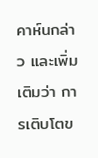คาห์นกล่าว และเพิ่มเติมว่า การเติบโตข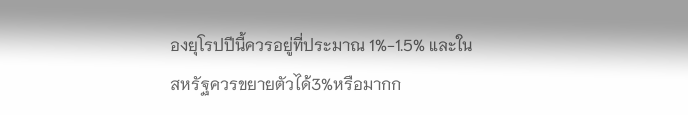องยุโรปปีนี้ควรอยู่ที่ประมาณ 1%-1.5% และในสหรัฐควรขยายตัวได้3%หรือมากก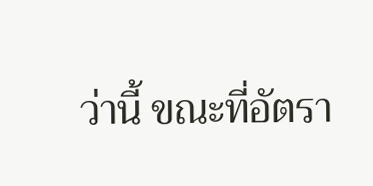ว่านี้ ขณะที่อัตรา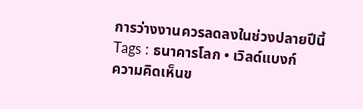การว่างงานควรลดลงในช่วงปลายปีนี้
Tags : ธนาคารโลก • เวิลด์แบงก์
ความคิดเห็นข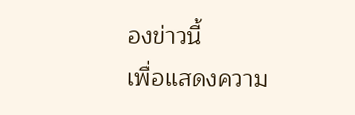องข่าวนี้
เพื่อแสดงความ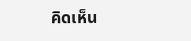คิดเห็น